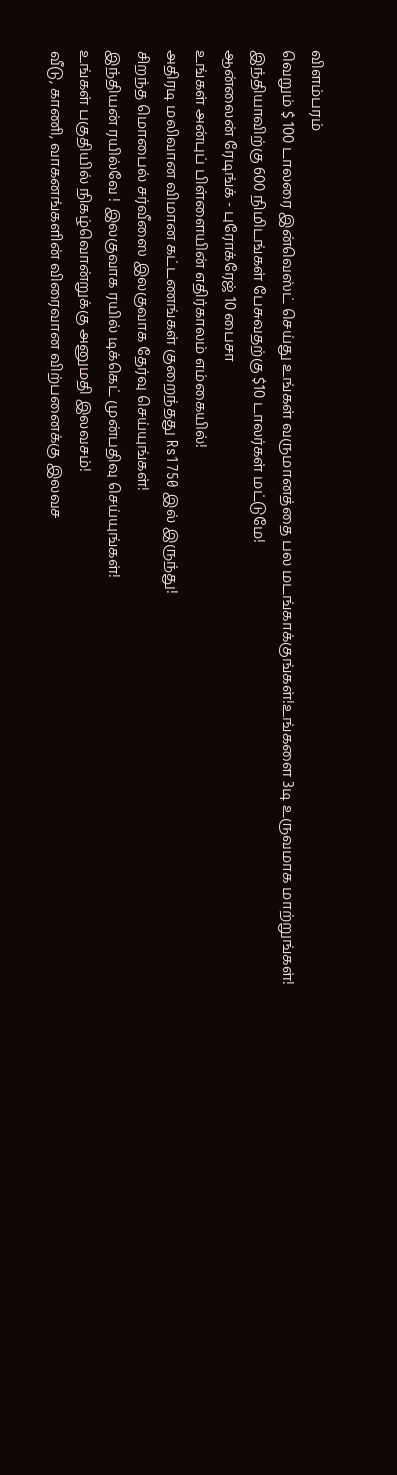விளம்பரம்
வெறும் $ 100 டாலரை இன்வெஸ்ட் செய்து உங்கள் வருமானத்தை பல மடங்காக்குங்கள்!உங்களை 3டி உருவமாக மாற்றுங்கள்!
இந்தியாவிற்கு 600 நிமிடங்கள் பேசுவதற்கு $10 டாலர்கள் மட்டுமே!
ஆன்லைன் ரேடிங்க் - புரோக்ரேஜ் 10 பைசா
உங்கள் அன்புப் பிள்ளையின் எதிர்காலம் எம்கையில்!
அதிரடி மலிவான விமான கட்டணங்கள் குறைந்தது Rs1750 இல் இருந்து!
சிறந்த மொபைல் சர்வீஸை இலகுவாக தேர்வு செய்யுங்கள்!
இந்தியன் ரயில்வே ! இலகுவாக ரயில் டிக்கெட் முன்பதிவு செய்யுங்கள்!
உங்கள் பகுதியில் நிகழ்வொன்றுக்கு அனுமதி இலவசம்!
வீடு, காணி, வாகனங்களின் விரைவான விற்பனைக்கு இலவச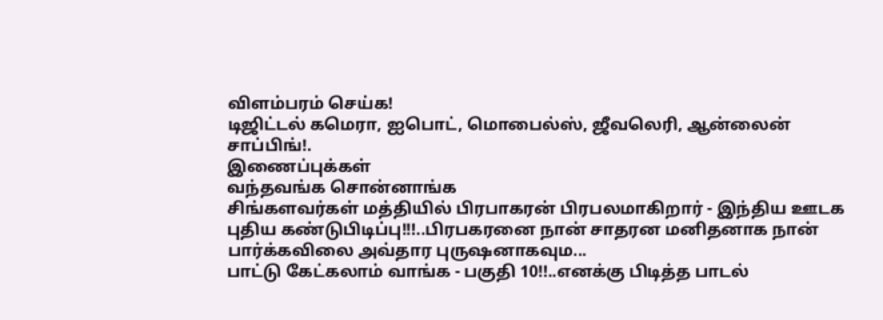விளம்பரம் செய்க!
டிஜிட்டல் கமெரா, ஐபொட், மொபைல்ஸ், ஜீவலெரி, ஆன்லைன் சாப்பிங்!.
இணைப்புக்கள்
வந்தவங்க சொன்னாங்க
சிங்களவர்கள் மத்தியில் பிரபாகரன் பிரபலமாகிறார் - இந்திய ஊடக புதிய கண்டுபிடிப்பு!!!..பிரபகரனை நான் சாதரன மனிதனாக நான் பார்க்கவிலை அவ்தார புருஷனாகவும...
பாட்டு கேட்கலாம் வாங்க - பகுதி 10!!..எனக்கு பிடித்த பாடல்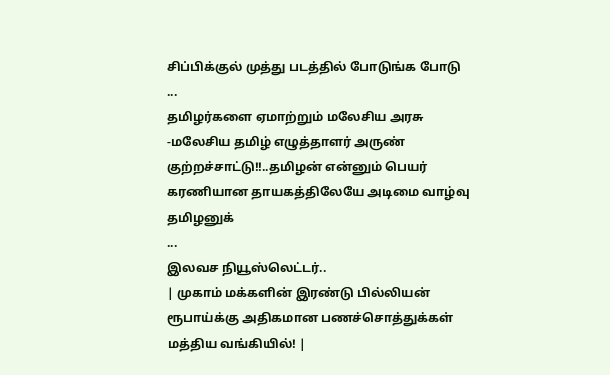சிப்பிக்குல் முத்து படத்தில் போடுங்க போடு
...
தமிழர்களை ஏமாற்றும் மலேசிய அரசு -மலேசிய தமிழ் எழுத்தாளர் அருண் குற்றச்சாட்டு!!..தமிழன் என்னும் பெயர் கரணியான தாயகத்திலேயே அடிமை வாழ்வு தமிழனுக்
...
இலவச நியூஸ்லெட்டர்..
| முகாம் மக்களின் இரண்டு பில்லியன் ரூபாய்க்கு அதிகமான பணச்சொத்துக்கள் மத்திய வங்கியில்! |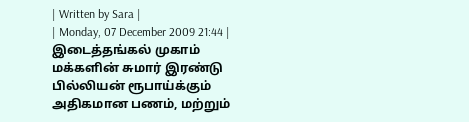| Written by Sara |
| Monday, 07 December 2009 21:44 |
இடைத்தங்கல் முகாம் மக்களின் சுமார் இரண்டு பில்லியன் ரூபாய்க்கும் அதிகமான பணம், மற்றும்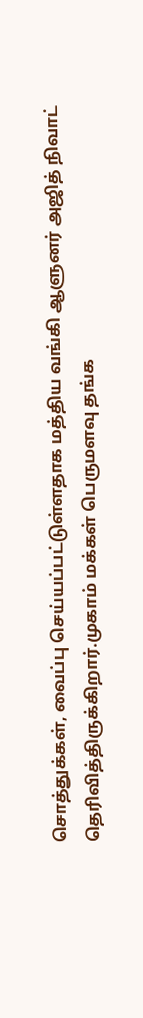சொத்துக்கள், வைப்பு செய்யப்பட்டுள்ளதாக மத்திய வங்கி ஆளுனர் அஜித் நிவாட் தெரிவித்திருக்கிறார்.முகாம் மக்கள் பெருமளவு தங்க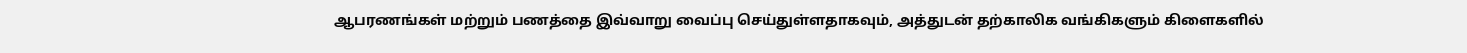ஆபரணங்கள் மற்றும் பணத்தை இவ்வாறு வைப்பு செய்துள்ளதாகவும், அத்துடன் தற்காலிக வங்கிகளும் கிளைகளில்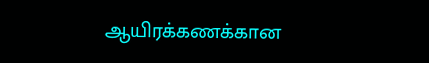ஆயிரக்கணக்கான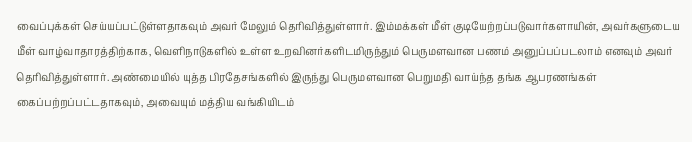வைப்புக்கள் செய்யப்பட்டுள்ளதாகவும் அவர் மேலும் தெரிவித்துள்ளார். இம்மக்கள் மீள் குடியேற்றப்படுவார்களாயின், அவர்களுடைய மீள் வாழ்வாதாரத்திற்காக, வெளிநாடுகளில் உள்ள உறவினர்களிடமிருந்தும் பெருமளவான பணம் அனுப்பப்படலாம் எனவும் அவர் தெரிவித்துள்ளார். அண்மையில் யுத்த பிரதேசங்களில் இருந்து பெருமளவான பெறுமதி வாய்ந்த தங்க ஆபரணங்கள் கைப்பற்றப்பட்டதாகவும், அவையும் மத்திய வங்கியிடம்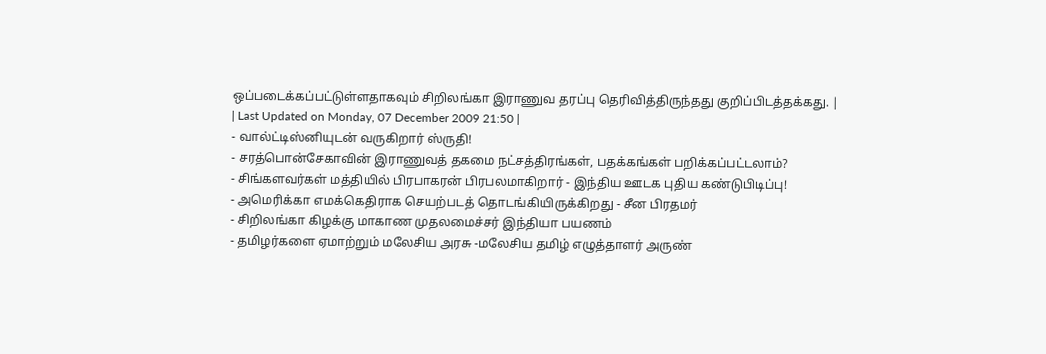ஒப்படைக்கப்பட்டுள்ளதாகவும் சிறிலங்கா இராணுவ தரப்பு தெரிவித்திருந்தது குறிப்பிடத்தக்கது. |
| Last Updated on Monday, 07 December 2009 21:50 |
- வால்ட்டிஸ்னியுடன் வருகிறார் ஸ்ருதி!
- சரத்பொன்சேகாவின் இராணுவத் தகமை நட்சத்திரங்கள், பதக்கங்கள் பறிக்கப்பட்டலாம்?
- சிங்களவர்கள் மத்தியில் பிரபாகரன் பிரபலமாகிறார் - இந்திய ஊடக புதிய கண்டுபிடிப்பு!
- அமெரிக்கா எமக்கெதிராக செயற்படத் தொடங்கியிருக்கிறது - சீன பிரதமர்
- சிறிலங்கா கிழக்கு மாகாண முதலமைச்சர் இந்தியா பயணம்
- தமிழர்களை ஏமாற்றும் மலேசிய அரசு -மலேசிய தமிழ் எழுத்தாளர் அருண்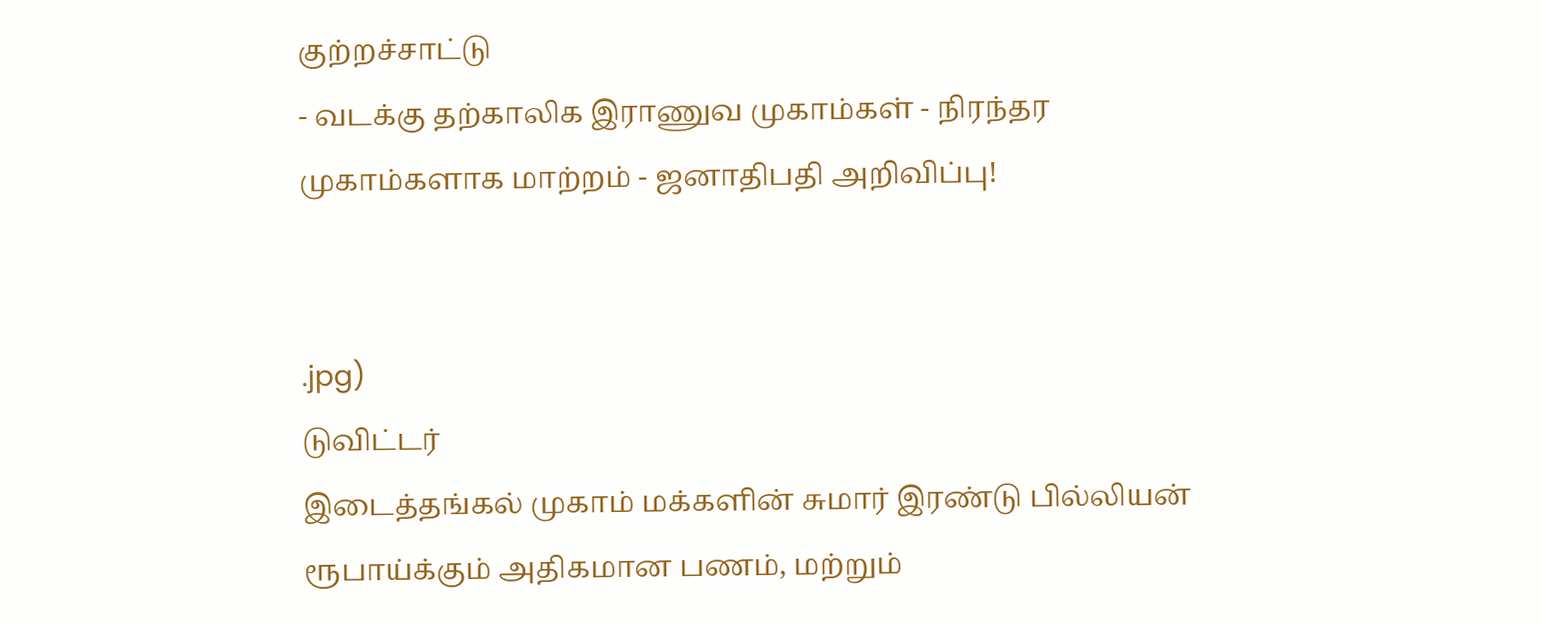குற்றச்சாட்டு
- வடக்கு தற்காலிக இராணுவ முகாம்கள் - நிரந்தர முகாம்களாக மாற்றம் - ஜனாதிபதி அறிவிப்பு!


.jpg)
டுவிட்டர்
இடைத்தங்கல் முகாம் மக்களின் சுமார் இரண்டு பில்லியன் ரூபாய்க்கும் அதிகமான பணம், மற்றும்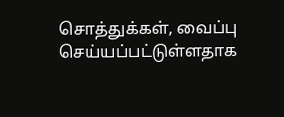சொத்துக்கள், வைப்பு செய்யப்பட்டுள்ளதாக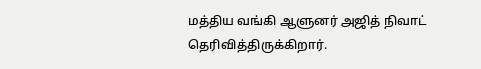மத்திய வங்கி ஆளுனர் அஜித் நிவாட் தெரிவித்திருக்கிறார்.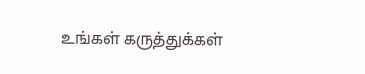உங்கள் கருத்துக்கள்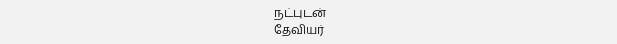நட்புடன்
தேவியர்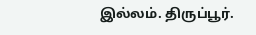இல்லம். திருப்பூர்.